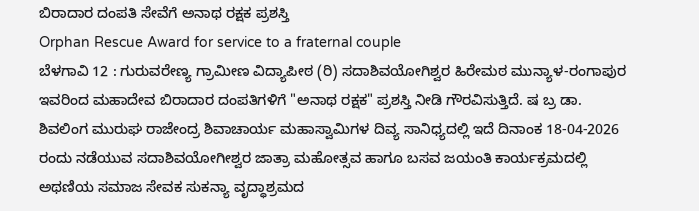ಬಿರಾದಾರ ದಂಪತಿ ಸೇವೆಗೆ ಅನಾಥ ರಕ್ಷಕ ಪ್ರಶಸ್ತಿ
Orphan Rescue Award for service to a fraternal couple
ಬೆಳಗಾವಿ 12 : ಗುರುವರೇಣ್ಯ ಗ್ರಾಮೀಣ ವಿದ್ಯಾಪೀಠ (ರಿ) ಸದಾಶಿವಯೋಗಿಶ್ವರ ಹಿರೇಮಠ ಮುನ್ಯಾಳ-ರಂಗಾಪುರ ಇವರಿಂದ ಮಹಾದೇವ ಬಿರಾದಾರ ದಂಪತಿಗಳಿಗೆ "ಅನಾಥ ರಕ್ಷಕ" ಪ್ರಶಸ್ತಿ ನೀಡಿ ಗೌರವಿಸುತ್ತಿದೆ. ಷ ಬ್ರ ಡಾ. ಶಿವಲಿಂಗ ಮುರುಘ ರಾಜೇಂದ್ರ ಶಿವಾಚಾರ್ಯ ಮಹಾಸ್ವಾಮಿಗಳ ದಿವ್ಯ ಸಾನಿಧ್ಯದಲ್ಲಿ ಇದೆ ದಿನಾಂಕ 18-04-2026 ರಂದು ನಡೆಯುವ ಸದಾಶಿವಯೋಗೀಶ್ವರ ಜಾತ್ರಾ ಮಹೋತ್ಸವ ಹಾಗೂ ಬಸವ ಜಯಂತಿ ಕಾರ್ಯಕ್ರಮದಲ್ಲಿ ಅಥಣಿಯ ಸಮಾಜ ಸೇವಕ ಸುಕನ್ಯಾ ವೃದ್ಧಾಶ್ರಮದ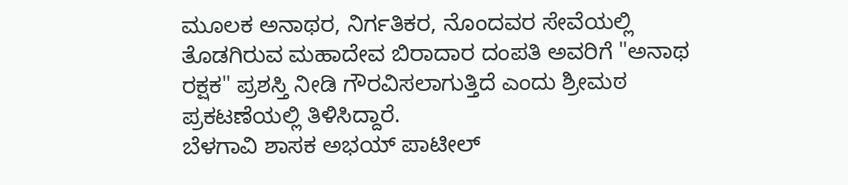ಮೂಲಕ ಅನಾಥರ, ನಿರ್ಗತಿಕರ, ನೊಂದವರ ಸೇವೆಯಲ್ಲಿ ತೊಡಗಿರುವ ಮಹಾದೇವ ಬಿರಾದಾರ ದಂಪತಿ ಅವರಿಗೆ "ಅನಾಥ ರಕ್ಷಕ" ಪ್ರಶಸ್ತಿ ನೀಡಿ ಗೌರವಿಸಲಾಗುತ್ತಿದೆ ಎಂದು ಶ್ರೀಮಠ ಪ್ರಕಟಣೆಯಲ್ಲಿ ತಿಳಿಸಿದ್ದಾರೆ.
ಬೆಳಗಾವಿ ಶಾಸಕ ಅಭಯ್ ಪಾಟೀಲ್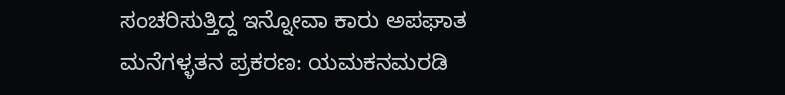ಸಂಚರಿಸುತ್ತಿದ್ದ ಇನ್ನೋವಾ ಕಾರು ಅಪಘಾತ
ಮನೆಗಳ್ಳತನ ಪ್ರಕರಣ: ಯಮಕನಮರಡಿ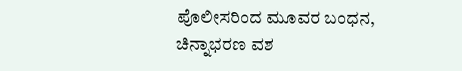ಪೊಲೀಸರಿಂದ ಮೂವರ ಬಂಧನ, ಚಿನ್ನಾಭರಣ ವಶ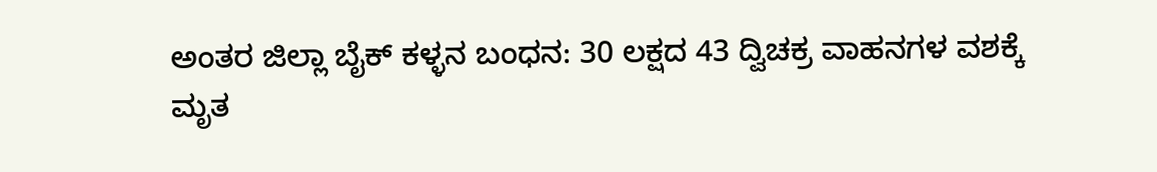ಅಂತರ ಜಿಲ್ಲಾ ಬೈಕ್ ಕಳ್ಳನ ಬಂಧನ: 30 ಲಕ್ಷದ 43 ದ್ವಿಚಕ್ರ ವಾಹನಗಳ ವಶಕ್ಕೆ
ಮೃತ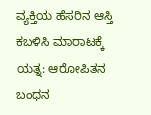ವ್ಯಕ್ತಿಯ ಹೆಸರಿನ ಆಸ್ತಿ ಕಬಳಿಸಿ ಮಾರಾಟಕ್ಕೆ ಯತ್ನ: ಆರೋಪಿತನ ಬಂಧನ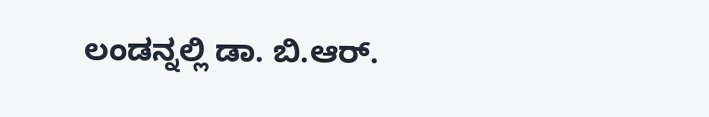ಲಂಡನ್ನಲ್ಲಿ ಡಾ. ಬಿ.ಆರ್.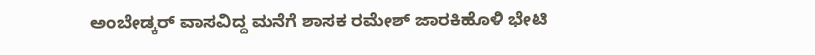ಅಂಬೇಡ್ಕರ್ ವಾಸವಿದ್ದ ಮನೆಗೆ ಶಾಸಕ ರಮೇಶ್ ಜಾರಕಿಹೊಳಿ ಭೇಟಿ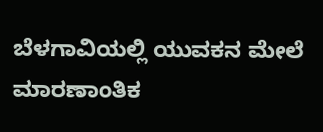ಬೆಳಗಾವಿಯಲ್ಲಿ ಯುವಕನ ಮೇಲೆ ಮಾರಣಾಂತಿಕ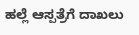ಹಲ್ಲೆ ಆಸ್ಪತ್ರೆಗೆ ದಾಖಲು